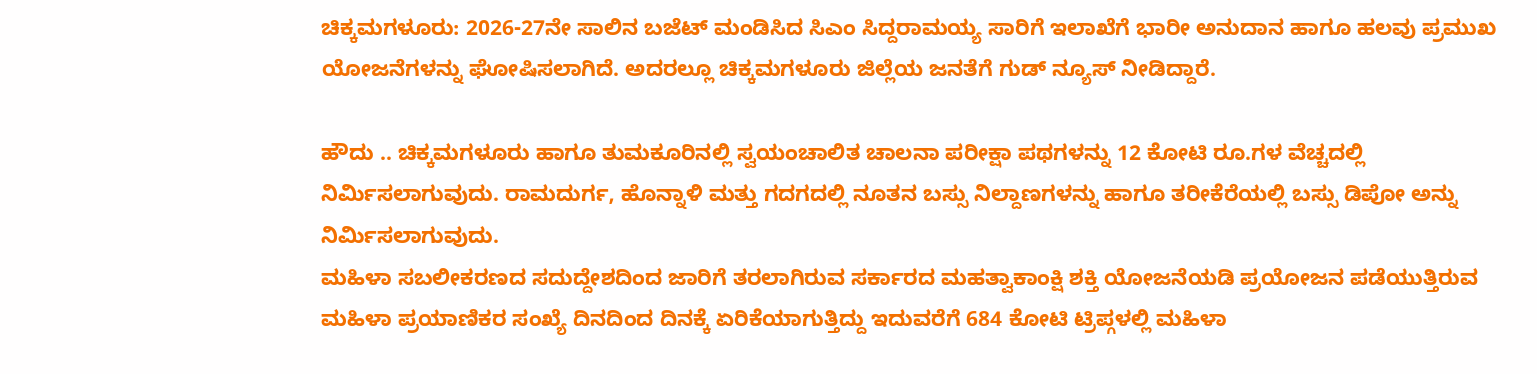ಚಿಕ್ಕಮಗಳೂರು: 2026-27ನೇ ಸಾಲಿನ ಬಜೆಟ್ ಮಂಡಿಸಿದ ಸಿಎಂ ಸಿದ್ದರಾಮಯ್ಯ ಸಾರಿಗೆ ಇಲಾಖೆಗೆ ಭಾರೀ ಅನುದಾನ ಹಾಗೂ ಹಲವು ಪ್ರಮುಖ ಯೋಜನೆಗಳನ್ನು ಘೋಷಿಸಲಾಗಿದೆ. ಅದರಲ್ಲೂ ಚಿಕ್ಕಮಗಳೂರು ಜಿಲ್ಲೆಯ ಜನತೆಗೆ ಗುಡ್ ನ್ಯೂಸ್ ನೀಡಿದ್ದಾರೆ.

ಹೌದು .. ಚಿಕ್ಕಮಗಳೂರು ಹಾಗೂ ತುಮಕೂರಿನಲ್ಲಿ ಸ್ವಯಂಚಾಲಿತ ಚಾಲನಾ ಪರೀಕ್ಷಾ ಪಥಗಳನ್ನು 12 ಕೋಟಿ ರೂ.ಗಳ ವೆಚ್ಚದಲ್ಲಿ ನಿರ್ಮಿಸಲಾಗುವುದು. ರಾಮದುರ್ಗ, ಹೊನ್ನಾಳಿ ಮತ್ತು ಗದಗದಲ್ಲಿ ನೂತನ ಬಸ್ಸು ನಿಲ್ದಾಣಗಳನ್ನು ಹಾಗೂ ತರೀಕೆರೆಯಲ್ಲಿ ಬಸ್ಸು ಡಿಪೋ ಅನ್ನು ನಿರ್ಮಿಸಲಾಗುವುದು.
ಮಹಿಳಾ ಸಬಲೀಕರಣದ ಸದುದ್ದೇಶದಿಂದ ಜಾರಿಗೆ ತರಲಾಗಿರುವ ಸರ್ಕಾರದ ಮಹತ್ವಾಕಾಂಕ್ಷಿ ಶಕ್ತಿ ಯೋಜನೆಯಡಿ ಪ್ರಯೋಜನ ಪಡೆಯುತ್ತಿರುವ ಮಹಿಳಾ ಪ್ರಯಾಣಿಕರ ಸಂಖ್ಯೆ ದಿನದಿಂದ ದಿನಕ್ಕೆ ಏರಿಕೆಯಾಗುತ್ತಿದ್ದು ಇದುವರೆಗೆ 684 ಕೋಟಿ ಟ್ರಿಪ್ಗಳಲ್ಲಿ ಮಹಿಳಾ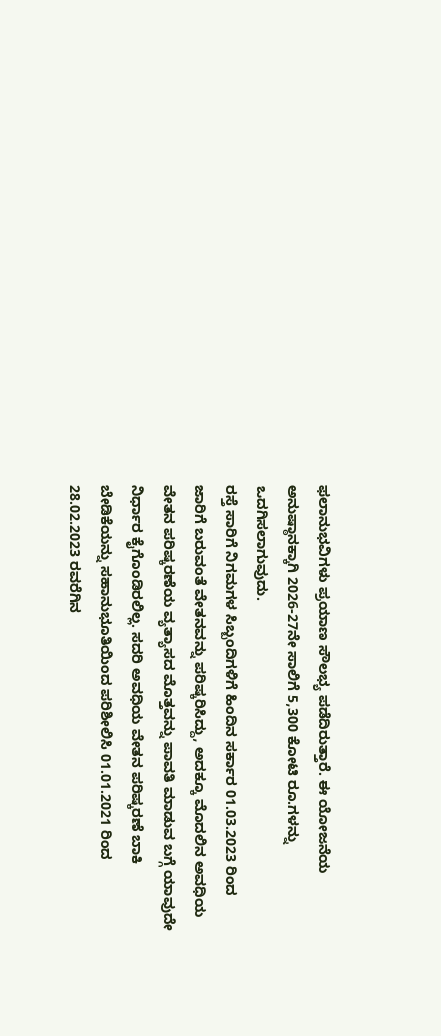ಫಲಾನುಭವಿಗಳು ಪ್ರಯಾಣ ಸೌಲಭ್ಯ ಪಡೆದಿರುತ್ತಾರೆ. ಈ ಯೋಜನೆಯ ಅನುಷ್ಠಾನಕ್ಕಾಗಿ 2026-27ನೇ ಸಾಲಿಗೆ 5,300 ಕೋಟಿ ರೂ.ಗಳನ್ನು ಒದಗಿಸಲಾಗುವುದು.
ರಸ್ತೆ ಸಾರಿಗೆ ನಿಗಮಗಳ ಸಿಬ್ಬಂದಿಗಳಿಗೆ ಹಿಂದಿನ ಸರ್ಕಾರ 01.03.2023 ರಿಂದ ಜಾರಿಗೆ ಬರುವಂತೆ ವೇತನವನ್ನು ಪರಿಷ್ಕರಿಸಿದ್ದು, ಅದಕ್ಕೂ ಮೊದಲಿನ ಅವಧಿಯ ವೇತನ ಪರಿಷ್ಕರಣೆಯ ವ್ಯತ್ಯಾಸದ ಮೊತ್ತವನ್ನು ಪಾವತಿ ಮಾಡುವ ಬಗ್ಗೆ ಯಾವುದೇ ನಿರ್ಧಾರ ಕೈಗೊಂಡಿರಲಿಲ್ಲ. ಸದರಿ ಅವಧಿಯ ವೇತನ ಪರಿಷ್ಕರಣೆ ಬಾಕಿ ಬೇಡಿಕೆಯನ್ನು ಸಹಾನುಭೂತಿಯಿಂದ ಪರಿಶೀಲಿಸಿ 01.01.2021 ರಿಂದ 28.02.2023 ರವರೆಗಿನ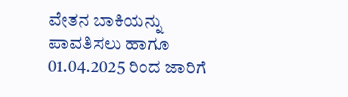ವೇತನ ಬಾಕಿಯನ್ನು ಪಾವತಿಸಲು ಹಾಗೂ 01.04.2025 ರಿಂದ ಜಾರಿಗೆ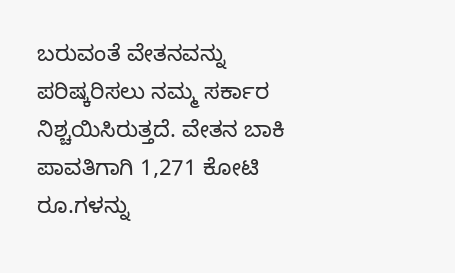ಬರುವಂತೆ ವೇತನವನ್ನು ಪರಿಷ್ಕರಿಸಲು ನಮ್ಮ ಸರ್ಕಾರ ನಿಶ್ಚಯಿಸಿರುತ್ತದೆ. ವೇತನ ಬಾಕಿ ಪಾವತಿಗಾಗಿ 1,271 ಕೋಟಿ ರೂ.ಗಳನ್ನು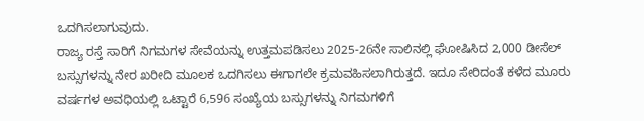ಒದಗಿಸಲಾಗುವುದು.
ರಾಜ್ಯ ರಸ್ತೆ ಸಾರಿಗೆ ನಿಗಮಗಳ ಸೇವೆಯನ್ನು ಉತ್ತಮಪಡಿಸಲು 2025-26ನೇ ಸಾಲಿನಲ್ಲಿ ಘೋಷಿಸಿದ 2,000 ಡೀಸೆಲ್ ಬಸ್ಸುಗಳನ್ನು ನೇರ ಖರೀದಿ ಮೂಲಕ ಒದಗಿಸಲು ಈಗಾಗಲೇ ಕ್ರಮವಹಿಸಲಾಗಿರುತ್ತದೆ. ಇದೂ ಸೇರಿದಂತೆ ಕಳೆದ ಮೂರು ವರ್ಷಗಳ ಅವಧಿಯಲ್ಲಿ ಒಟ್ಟಾರೆ 6,596 ಸಂಖ್ಯೆಯ ಬಸ್ಸುಗಳನ್ನು ನಿಗಮಗಳಿಗೆ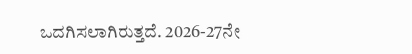ಒದಗಿಸಲಾಗಿರುತ್ತದೆ. 2026-27ನೇ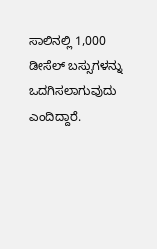ಸಾಲಿನಲ್ಲಿ 1,000 ಡೀಸೆಲ್ ಬಸ್ಸುಗಳನ್ನು ಒದಗಿಸಲಾಗುವುದು ಎಂದಿದ್ದಾರೆ.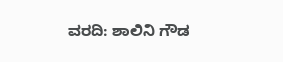ವರದಿ: ಶಾಲಿನಿ ಗೌಡ